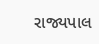રાજ્યપાલ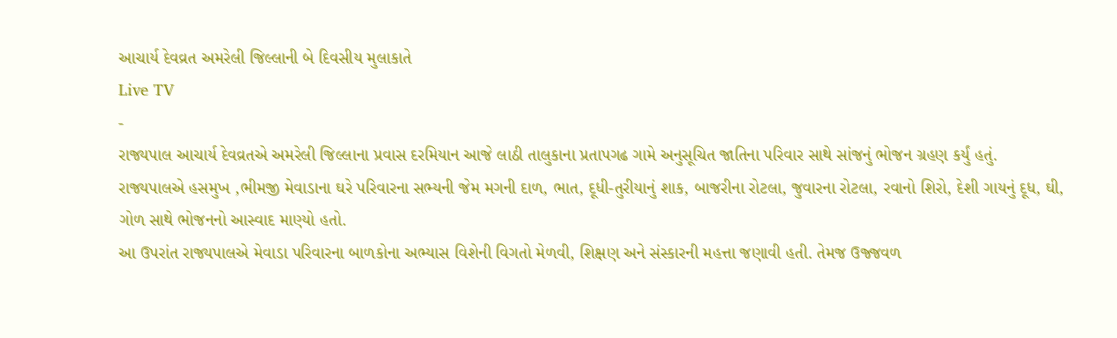આચાર્ય દેવવ્રત અમરેલી જિલ્લાની બે દિવસીય મુલાકાતે
Live TV
-
રાજ્યપાલ આચાર્ય દેવવ્રતએ અમરેલી જિલ્લાના પ્રવાસ દરમિયાન આજે લાઠી તાલુકાના પ્રતાપગઢ ગામે અનુસૂચિત જાતિના પરિવાર સાથે સાંજનું ભોજન ગ્રહણ કર્યું હતું.
રાજ્યપાલએ હસમુખ ,ભીમજી મેવાડાના ઘરે પરિવારના સભ્યની જેમ મગની દાળ, ભાત, દૂધી-તુરીયાનું શાક, બાજરીના રોટલા, જુવારના રોટલા, રવાનો શિરો, દેશી ગાયનું દૂધ, ઘી, ગોળ સાથે ભોજનનો આસ્વાદ માણ્યો હતો.
આ ઉપરાંત રાજ્યપાલએ મેવાડા પરિવારના બાળકોના અભ્યાસ વિશેની વિગતો મેળવી, શિક્ષણ અને સંસ્કારની મહત્તા જણાવી હતી. તેમજ ઉજ્જવળ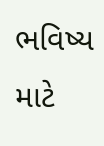ભવિષ્ય માટે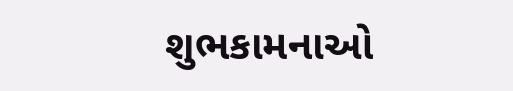શુભકામનાઓ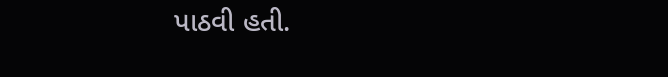પાઠવી હતી.